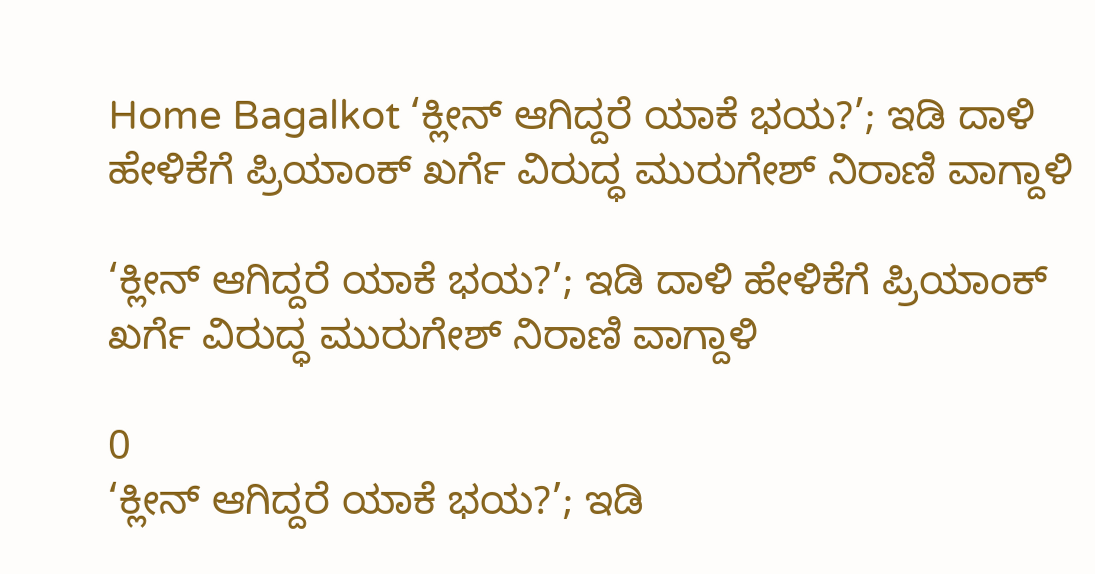Home Bagalkot ‘ಕ್ಲೀನ್ ಆಗಿದ್ದರೆ ಯಾಕೆ ಭಯ?’; ಇಡಿ ದಾಳಿ ಹೇಳಿಕೆಗೆ ಪ್ರಿಯಾಂಕ್ ಖರ್ಗೆ ವಿರುದ್ಧ ಮುರುಗೇಶ್ ನಿರಾಣಿ ವಾಗ್ದಾಳಿ

‘ಕ್ಲೀನ್ ಆಗಿದ್ದರೆ ಯಾಕೆ ಭಯ?’; ಇಡಿ ದಾಳಿ ಹೇಳಿಕೆಗೆ ಪ್ರಿಯಾಂಕ್ ಖರ್ಗೆ ವಿರುದ್ಧ ಮುರುಗೇಶ್ ನಿರಾಣಿ ವಾಗ್ದಾಳಿ

0
‘ಕ್ಲೀನ್ ಆಗಿದ್ದರೆ ಯಾಕೆ ಭಯ?’; ಇಡಿ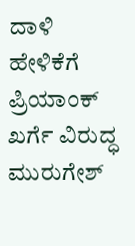ದಾಳಿ ಹೇಳಿಕೆಗೆ ಪ್ರಿಯಾಂಕ್ ಖರ್ಗೆ ವಿರುದ್ಧ ಮುರುಗೇಶ್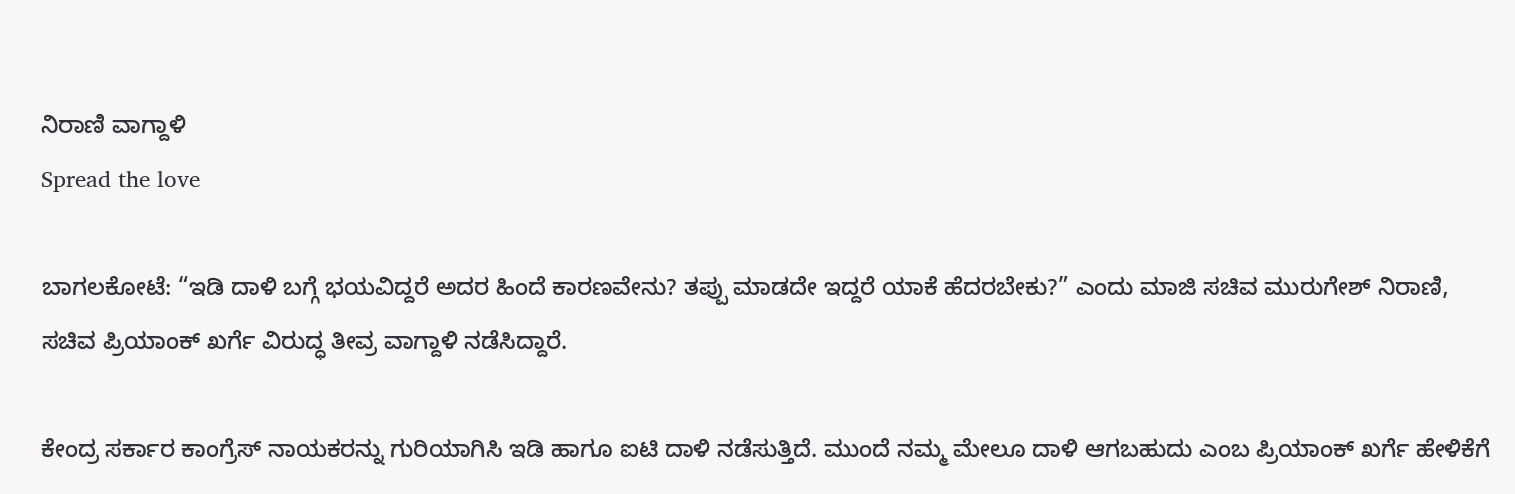ನಿರಾಣಿ ವಾಗ್ದಾಳಿ
Spread the love

ಬಾಗಲಕೋಟೆ: “ಇಡಿ ದಾಳಿ ಬಗ್ಗೆ ಭಯವಿದ್ದರೆ ಅದರ ಹಿಂದೆ ಕಾರಣವೇನು? ತಪ್ಪು ಮಾಡದೇ ಇದ್ದರೆ ಯಾಕೆ ಹೆದರಬೇಕು?” ಎಂದು ಮಾಜಿ ಸಚಿವ ಮುರುಗೇಶ್ ನಿರಾಣಿ, ಸಚಿವ ಪ್ರಿಯಾಂಕ್ ಖರ್ಗೆ ವಿರುದ್ಧ ತೀವ್ರ ವಾಗ್ದಾಳಿ ನಡೆಸಿದ್ದಾರೆ.

ಕೇಂದ್ರ ಸರ್ಕಾರ ಕಾಂಗ್ರೆಸ್ ನಾಯಕರನ್ನು ಗುರಿಯಾಗಿಸಿ ಇಡಿ ಹಾಗೂ ಐಟಿ ದಾಳಿ ನಡೆಸುತ್ತಿದೆ. ಮುಂದೆ ನಮ್ಮ ಮೇಲೂ ದಾಳಿ ಆಗಬಹುದು ಎಂಬ ಪ್ರಿಯಾಂಕ್ ಖರ್ಗೆ ಹೇಳಿಕೆಗೆ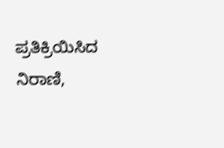ಪ್ರತಿಕ್ರಿಯಿಸಿದ ನಿರಾಣಿ,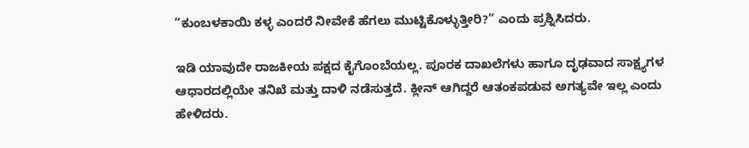“ಕುಂಬಳಕಾಯಿ ಕಳ್ಳ ಎಂದರೆ ನೀವೇಕೆ ಹೆಗಲು ಮುಟ್ಟಿಕೊಳ್ಳುತ್ತೀರಿ?” ಎಂದು ಪ್ರಶ್ನಿಸಿದರು.

ಇಡಿ ಯಾವುದೇ ರಾಜಕೀಯ ಪಕ್ಷದ ಕೈಗೊಂಬೆಯಲ್ಲ. ಪೂರಕ ದಾಖಲೆಗಳು ಹಾಗೂ ದೃಢವಾದ ಸಾಕ್ಷ್ಯಗಳ ಆಧಾರದಲ್ಲಿಯೇ ತನಿಖೆ ಮತ್ತು ದಾಳಿ ನಡೆಸುತ್ತದೆ. ಕ್ಲೀನ್ ಆಗಿದ್ದರೆ ಆತಂಕಪಡುವ ಅಗತ್ಯವೇ ಇಲ್ಲ ಎಂದು ಹೇಳಿದರು.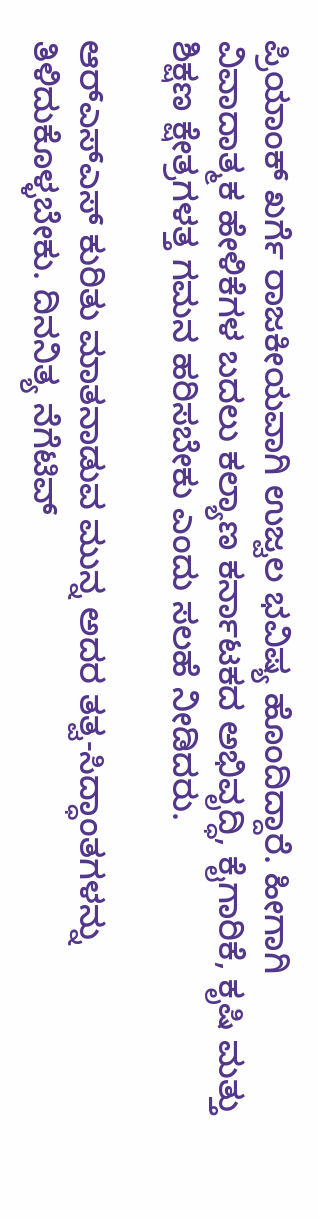ಪ್ರಿಯಾಂಕ್ ಖರ್ಗೆ ರಾಜಕೀಯವಾಗಿ ಉಜ್ವಲ ಭವಿಷ್ಯ ಹೊಂದಿದ್ದಾರೆ. ಹೀಗಾಗಿ ವಿವಾದಾತ್ಮಕ ಹೇಳಿಕೆಗಳ ಬದಲು ಕಲ್ಯಾಣ ಕರ್ನಾಟಕದ ಅಭಿವೃದ್ಧಿ, ಕೈಗಾರಿಕೆ, ಕೃಷಿ ಮತ್ತು ಶಿಕ್ಷಣ ಕ್ಷೇತ್ರಗಳತ್ತ ಗಮನ ಹರಿಸಬೇಕು ಎಂದು ಸಲಹೆ ನೀಡಿದರು.

ಆರ್‌ಎಸ್‌ಎಸ್ ಕುರಿತು ಮಾತನಾಡುವ ಮುನ್ನ ಅದರ ತತ್ವ-ಸಿದ್ಧಾಂತಗಳನ್ನು ತಿಳಿದುಕೊಳ್ಳಬೇಕು. ದಿನನಿತ್ಯ ನೆಗೆಟಿವ್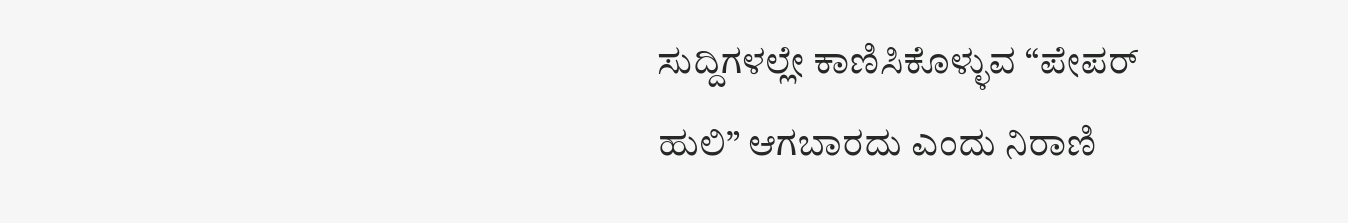ಸುದ್ದಿಗಳಲ್ಲೇ ಕಾಣಿಸಿಕೊಳ್ಳುವ “ಪೇಪರ್ ಹುಲಿ” ಆಗಬಾರದು ಎಂದು ನಿರಾಣಿ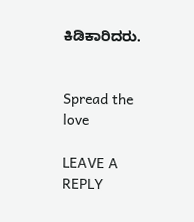ಕಿಡಿಕಾರಿದರು.


Spread the love

LEAVE A REPLY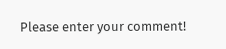Please enter your comment!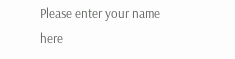Please enter your name here